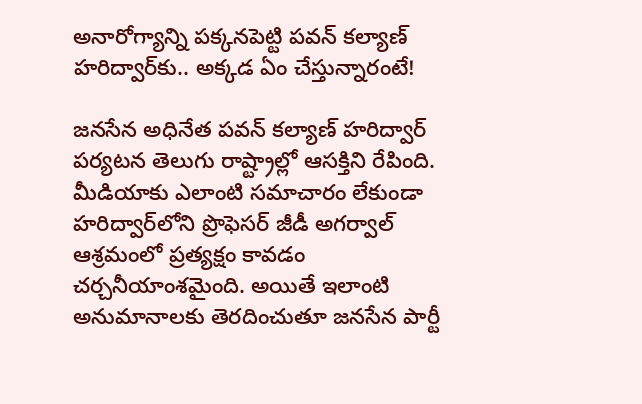అనారోగ్యాన్ని పక్కనపెట్టి పవన్ కల్యాణ్ హరిద్వార్‌కు.. అక్కడ ఏం చేస్తున్నారంటే!

జనసేన అధినేత పవన్ కల్యాణ్ హరిద్వార్ పర్యటన తెలుగు రాష్ట్రాల్లో ఆసక్తిని రేపింది. మీడియాకు ఎలాంటి సమాచారం లేకుండా హరిద్వార్‌లోని ప్రొఫెసర్ జీడీ అగర్వాల్ ఆశ్రమంలో ప్రత్యక్షం కావడం చర్చనీయాంశమైంది. అయితే ఇలాంటి అనుమానాలకు తెరదించుతూ జనసేన పార్టీ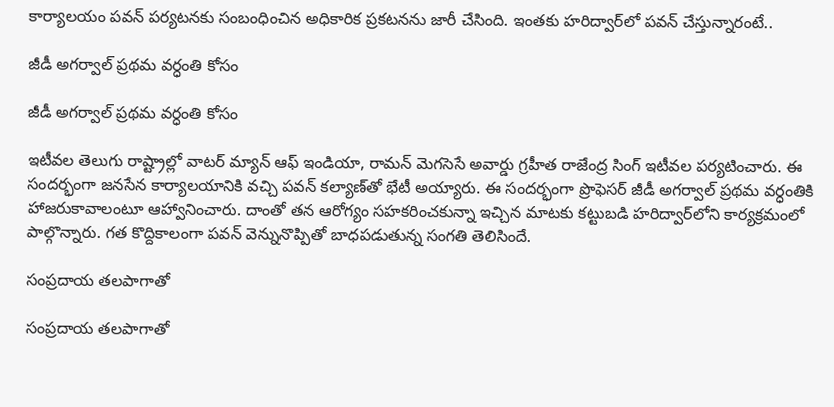కార్యాలయం పవన్ పర్యటనకు సంబంధించిన అధికారిక ప్రకటనను జారీ చేసింది. ఇంతకు హరిద్వార్‌లో పవన్ చేస్తున్నారంటే..

జీడీ అగర్వాల్ ప్రథమ వర్ధంతి కోసం

జీడీ అగర్వాల్ ప్రథమ వర్ధంతి కోసం

ఇటీవల తెలుగు రాష్ట్రాల్లో వాటర్ మ్యాన్ ఆఫ్ ఇండియా, రామన్ మెగసెసే అవార్డు గ్రహీత రాజేంద్ర సింగ్ ఇటీవల పర్యటించారు. ఈ సందర్భంగా జనసేన కార్యాలయానికి వచ్చి పవన్ కల్యాణ్‌తో భేటీ అయ్యారు. ఈ సందర్భంగా ప్రొఫెసర్ జీడీ అగర్వాల్ ప్రథమ వర్ధంతికి హాజరుకావాలంటూ ఆహ్వానించారు. దాంతో తన ఆరోగ్యం సహకరించకున్నా ఇచ్చిన మాటకు కట్టుబడి హరిద్వార్‌లోని కార్యక్రమంలో పాల్గొన్నారు. గత కొద్దికాలంగా పవన్ వెన్నునొప్పితో బాధపడుతున్న సంగతి తెలిసిందే.

సంప్రదాయ తలపాగాతో

సంప్రదాయ తలపాగాతో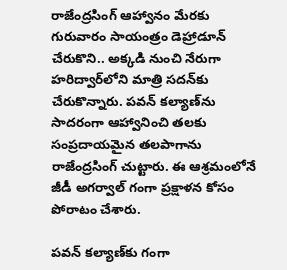రాజేంద్రసింగ్ ఆహ్వానం మేరకు గురువారం సాయంత్రం డెహ్రాడూన్ చేరుకొని.. అక్కడి నుంచి నేరుగా హరిద్వార్‌లోని మాత్రి సదన్‌కు చేరుకొన్నారు. పవన్ కల్యాణ్‌ను సాదరంగా ఆహ్వానించి తలకు సంప్రదాయమైన తలపాగాను రాజేంద్రసింగ్ చుట్టారు. ఈ ఆశ్రమంలోనే జీడీ అగర్వాల్ గంగా ప్రక్షాళన కోసం పోరాటం చేశారు.

పవన్ కల్యాణ్‌కు గంగా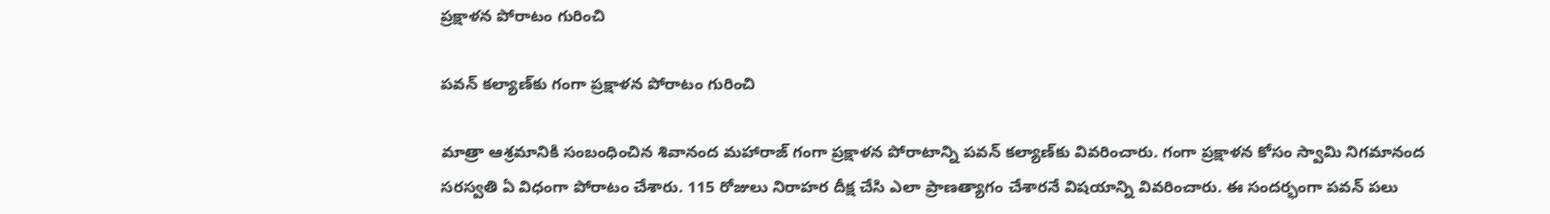ప్రక్షాళన పోరాటం గురించి

పవన్ కల్యాణ్‌కు గంగా ప్రక్షాళన పోరాటం గురించి

మాత్రా ఆశ్రమానికి సంబంధించిన శివానంద మహారాజ్ గంగా ప్రక్షాళన పోరాటాన్ని పవన్ కల్యాణ్‌కు వివరించారు. గంగా ప్రక్షాళన కోసం స్వామి నిగమానంద సరస్వతి ఏ విధంగా పోరాటం చేశారు. 115 రోజులు నిరాహర దీక్ష చేసి ఎలా ప్రాణత్యాగం చేశారనే విషయాన్ని వివరించారు. ఈ సందర్భంగా పవన్ పలు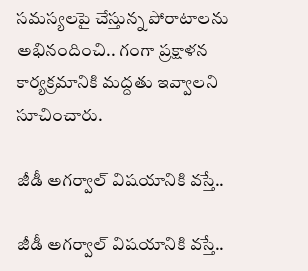సమస్యలపై చేస్తున్న పోరాటాలను అభినందించి.. గంగా ప్రక్షాళన కార్యక్రమానికి మద్దతు ఇవ్వాలని సూచించారు.

జీడీ అగర్వాల్ విషయానికి వస్తే..

జీడీ అగర్వాల్ విషయానికి వస్తే..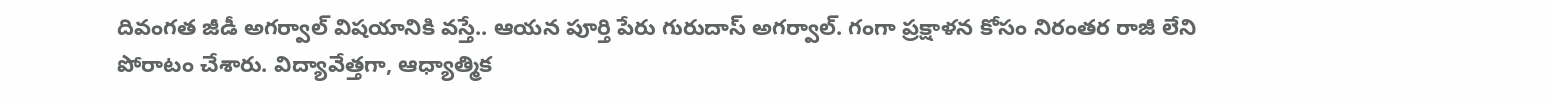దివంగత జీడీ అగర్వాల్ విషయానికి వస్తే.. ఆయన పూర్తి పేరు గురుదాస్ అగర్వాల్. గంగా ప్రక్షాళన కోసం నిరంతర రాజీ లేని పోరాటం చేశారు. విద్యావేత్తగా, ఆధ్యాత్మిక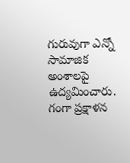గురువుగా ఎన్నో సామాజిక అంశాలపై ఉద్యమించారు. గంగా ప్రక్షాళన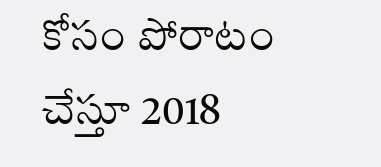కోసం పోరాటం చేస్తూ 2018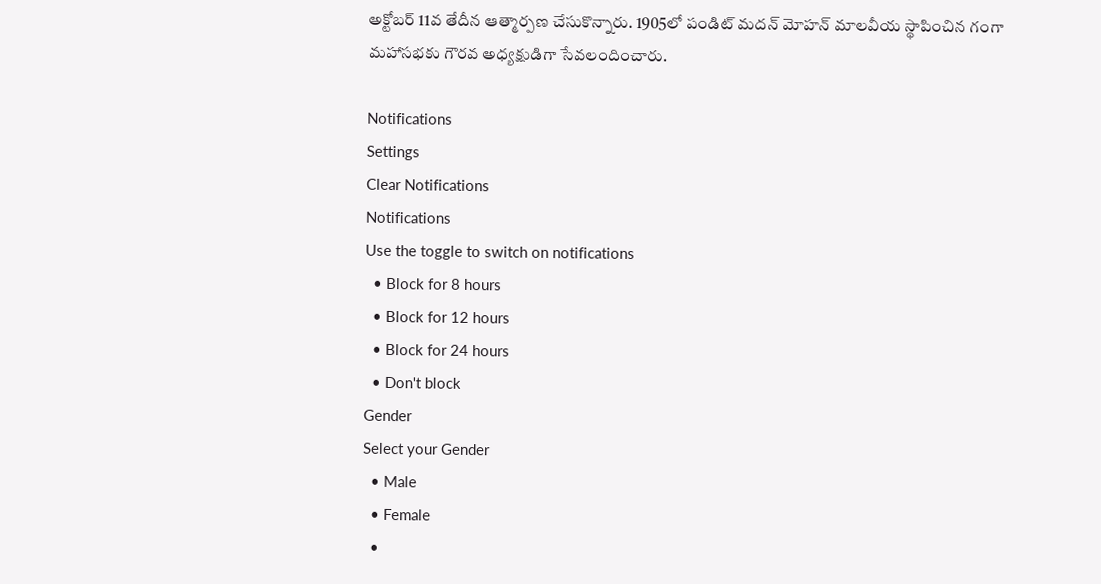అక్టోబర్ 11వ తేదీన ఆత్మార్పణ చేసుకొన్నారు. 1905లో పండిట్ మదన్ మోహన్ మాలవీయ స్థాపించిన గంగా మహాసభకు గౌరవ అధ్యక్షుడిగా సేవలందించారు.

Notifications
Settings
Clear Notifications
Notifications
Use the toggle to switch on notifications
  • Block for 8 hours
  • Block for 12 hours
  • Block for 24 hours
  • Don't block
Gender
Select your Gender
  • Male
  • Female
  •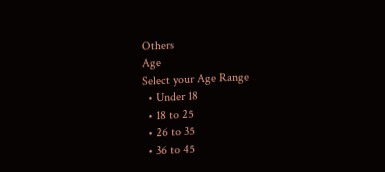Others
Age
Select your Age Range
  • Under 18
  • 18 to 25
  • 26 to 35
  • 36 to 45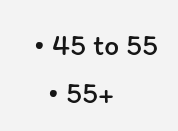• 45 to 55
  • 55+